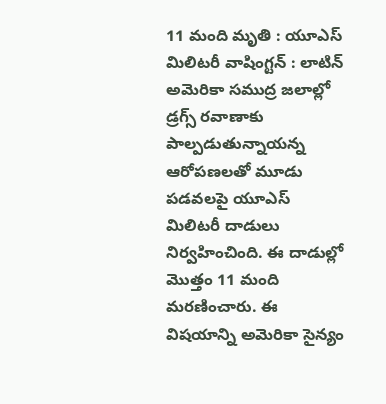11 మంది మృతి : యూఎస్ మిలిటరీ వాషింగ్టన్ : లాటిన్ అమెరికా సముద్ర జలాల్లో డ్రగ్స్ రవాణాకు పాల్పడుతున్నాయన్న ఆరోపణలతో మూడు పడవలపై యూఎస్ మిలిటరీ దాడులు నిర్వహించింది. ఈ దాడుల్లో మొత్తం 11 మంది మరణించారు. ఈ విషయాన్ని అమెరికా సైన్యం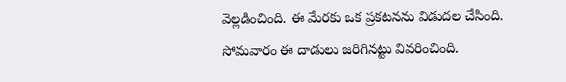వెల్లడించింది. ఈ మేరకు ఒక ప్రకటనను విడుదల చేసింది. సోమవారం ఈ దాడులు జరిగినట్టు వివరించింది.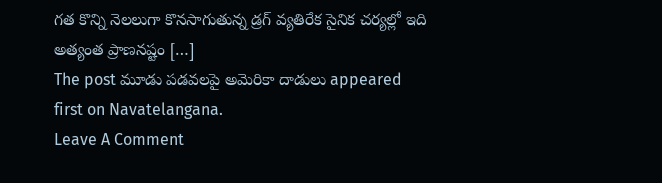గత కొన్ని నెలలుగా కొనసాగుతున్న డ్రగ్ వ్యతిరేక సైనిక చర్యల్లో ఇది అత్యంత ప్రాణనష్టం […]
The post మూడు పడవలపై అమెరికా దాడులు appeared first on Navatelangana.
Leave A Comment